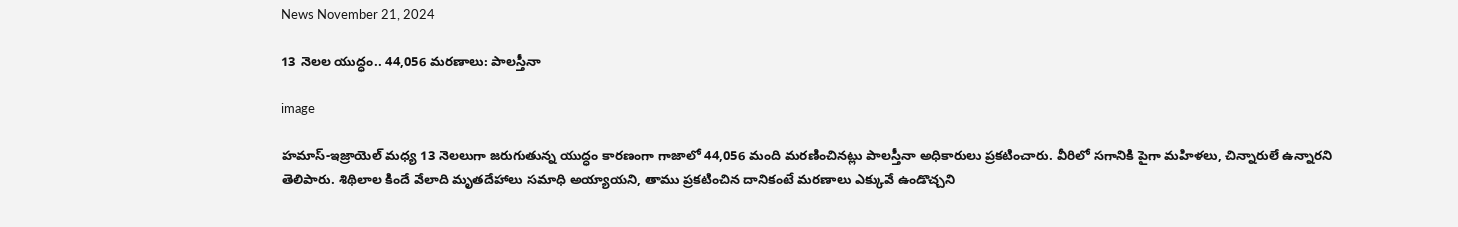News November 21, 2024

13 నెలల యుద్ధం.. 44,056 మరణాలు: పాలస్తీనా

image

హమాస్-ఇజ్రాయెల్ మధ్య 13 నెలలుగా జరుగుతున్న యుద్ధం కారణంగా గాజాలో 44,056 మంది మరణించినట్లు పాలస్తీనా అధికారులు ప్రకటించారు. వీరిలో సగానికి పైగా మహిళలు, చిన్నారులే ఉన్నారని తెలిపారు. శిథిలాల కిందే వేలాది మృతదేహాలు సమాధి అయ్యాయని, తాము ప్రకటించిన దానికంటే మరణాలు ఎక్కువే ఉండొచ్చని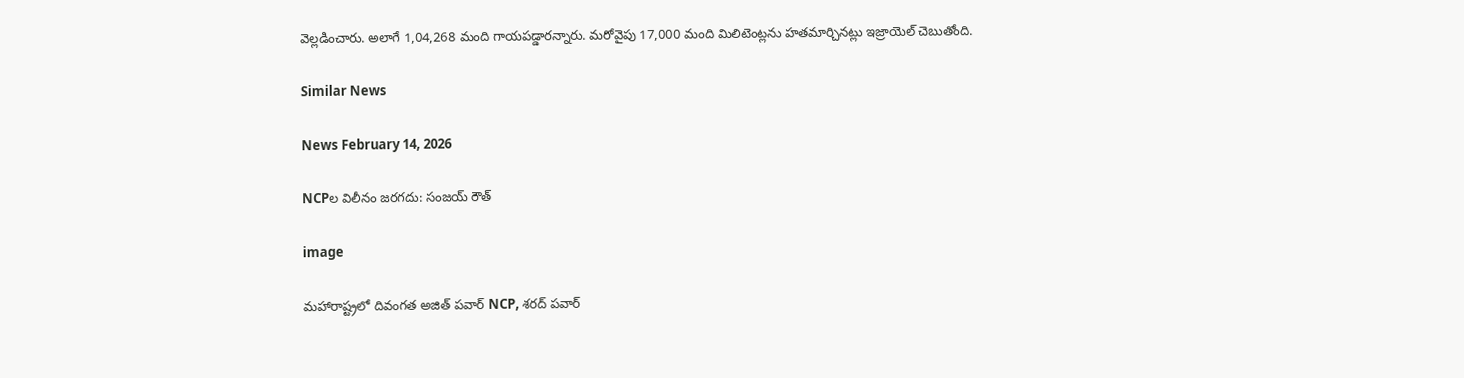వెల్లడించారు. అలాగే 1,04,268 మంది గాయపడ్డారన్నారు. మరోవైపు 17,000 మంది మిలిటెంట్లను హతమార్చినట్లు ఇజ్రాయెల్ చెబుతోంది.

Similar News

News February 14, 2026

NCPల విలీనం జరగదు: సంజయ్ రౌత్

image

మహారాష్ట్రలో దివంగత అజిత్ పవార్ NCP, శరద్ పవార్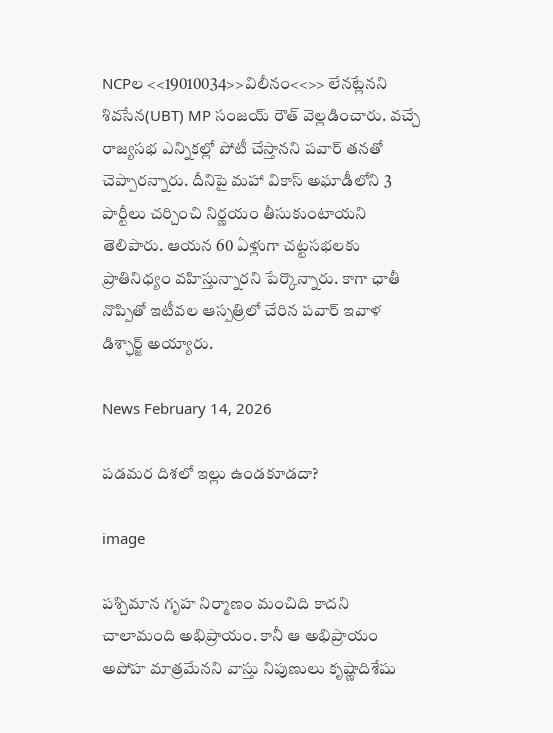NCPల <<19010034>>విలీనం<<>> లేనట్లేనని శివసేన(UBT) MP సంజయ్ రౌత్ వెల్లడించారు. వచ్చే రాజ్యసభ ఎన్నికల్లో పోటీ చేస్తానని పవార్ తనతో చెప్పారన్నారు. దీనిపై మహా వికాస్ అఘాడీలోని 3 పార్టీలు చర్చించి నిర్ణయం తీసుకుంటాయని తెలిపారు. ఆయన 60 ఏళ్లుగా చట్టసభలకు ప్రాతినిధ్యం వహిస్తున్నారని పేర్కొన్నారు. కాగా ఛాతీ నొప్పితో ఇటీవల ఆస్పత్రిలో చేరిన పవార్ ఇవాళ డిశ్ఛార్జ్ అయ్యారు.

News February 14, 2026

పడమర దిశలో ఇల్లు ఉండకూడదా?

image

పశ్చిమాన గృహ నిర్మాణం మంచిది కాదని చాలామంది అభిప్రాయం. కానీ ఆ అభిప్రాయం అపోహ మాత్రమేనని వాస్తు నిపుణులు కృష్ణాదిశేషు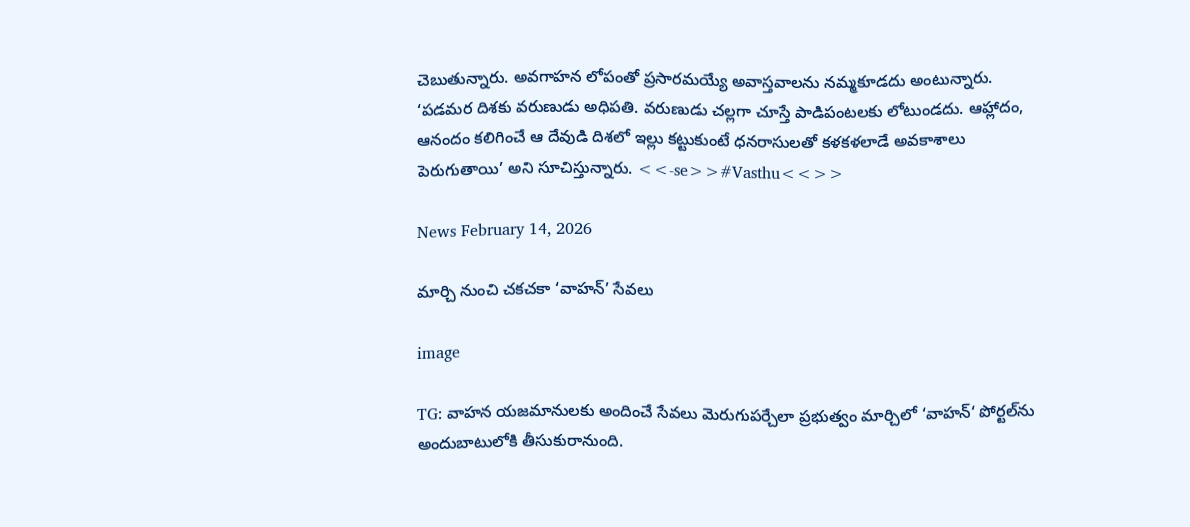చెబుతున్నారు. అవగాహన లోపంతో ప్రసారమయ్యే అవాస్తవాలను నమ్మకూడదు అంటున్నారు. ‘పడమర దిశకు వరుణుడు అధిపతి. వరుణుడు చల్లగా చూస్తే పాడిపంటలకు లోటుండదు. ఆహ్లాదం, ఆనందం కలిగించే ఆ దేవుడి దిశలో ఇల్లు కట్టుకుంటే ధనరాసులతో కళకళలాడే అవకాశాలు పెరుగుతాయి’ అని సూచిస్తున్నారు. <<-se>>#Vasthu<<>>

News February 14, 2026

మార్చి నుంచి చకచకా ‘వాహన్’ సేవలు

image

TG: వాహన యజమానులకు అందించే సేవలు మెరుగుపర్చేలా ప్రభుత్వం మార్చిలో ‘వాహన్‘ పోర్టల్‌ను అందుబాటులోకి తీసుకురానుంది.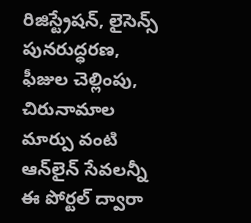రిజిస్ట్రేషన్, లైసెన్స్ పునరుద్ధరణ, ఫీజుల చెల్లింపు, చిరునామాల మార్పు వంటి ఆన్‌లైన్ సేవలన్నీ ఈ పోర్టల్ ద్వారా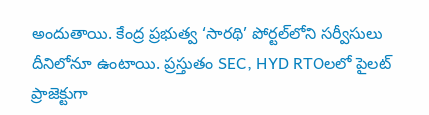అందుతాయి. కేంద్ర ప్రభుత్వ ‘సారథి’ పోర్టల్‌లోని సర్వీసులు దీనిలోనూ ఉంటాయి. ప్రస్తుతం SEC, HYD RTOలలో పైలట్ ప్రాజెక్టుగా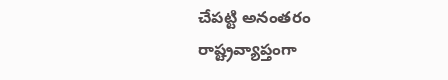చేపట్టి అనంతరం రాష్ట్రవ్యాప్తంగా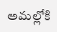అమల్లోకి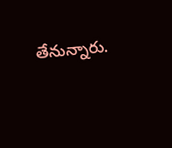తేనున్నారు.